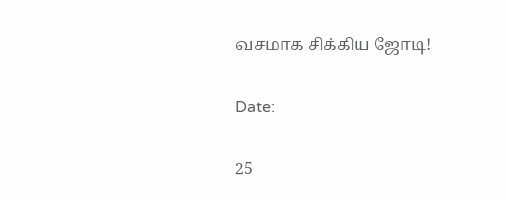வசமாக சிக்கிய ஜோடி!

Date:

25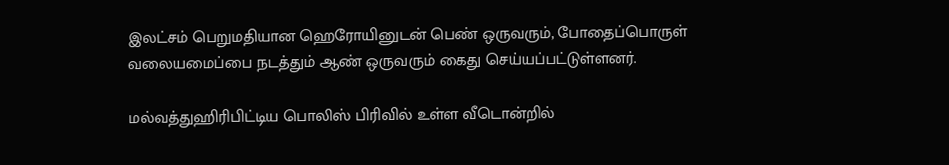இலட்சம் பெறுமதியான ஹெரோயினுடன் பெண் ஒருவரும், போதைப்பொருள் வலையமைப்பை நடத்தும் ஆண் ஒருவரும் கைது செய்யப்பட்டுள்ளனர்.

மல்வத்துஹிரிபிட்டிய பொலிஸ் பிரிவில் உள்ள வீடொன்றில்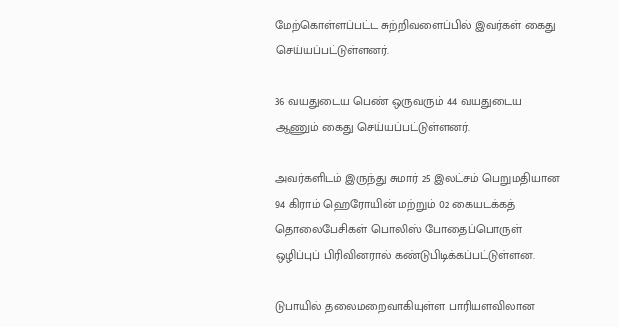மேற்கொள்ளப்பட்ட சுற்றிவளைப்பில் இவர்கள் கைது செய்யப்பட்டுள்ளனர்.

36 வயதுடைய பெண் ஒருவரும் 44 வயதுடைய ஆணும் கைது செய்யப்பட்டுள்ளனர்.

அவர்களிடம் இருந்து சுமார் 25 இலட்சம் பெறுமதியான 94 கிராம் ஹெரோயின் மற்றும் 02 கையடக்கத் தொலைபேசிகள் பொலிஸ் போதைப்பொருள் ஒழிப்புப் பிரிவினரால் கண்டுபிடிக்கப்பட்டுள்ளன.

டுபாயில் தலைமறைவாகியுள்ள பாரியளவிலான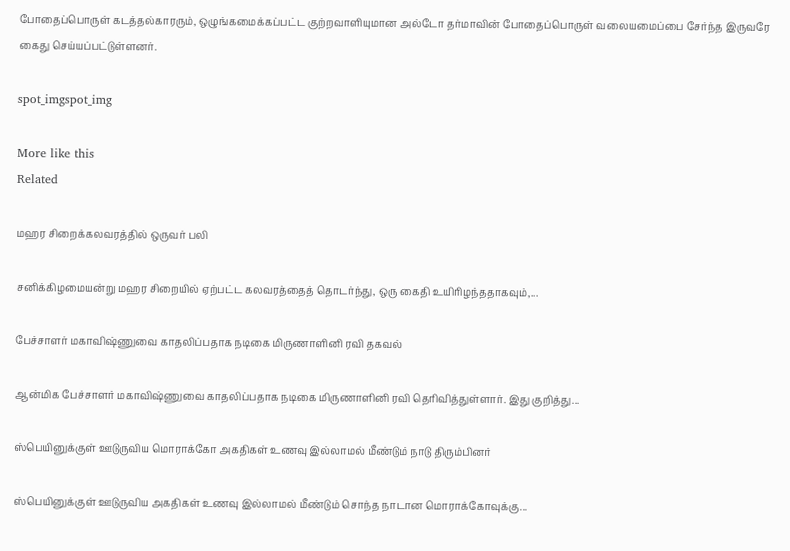போதைப்பொருள் கடத்தல்காரரும், ஒழுங்கமைக்கப்பட்ட குற்றவாளியுமான அல்டோ தர்மாவின் போதைப்பொருள் வலையமைப்பை சேர்ந்த இருவரே கைது செய்யப்பட்டுள்ளனர்.

spot_imgspot_img

More like this
Related

மஹர சிறைக்கலவரத்தில் ஒருவர் பலி

சனிக்கிழமையன்று மஹர சிறையில் ஏற்பட்ட கலவரத்தைத் தொடர்ந்து, ஒரு கைதி உயிரிழந்ததாகவும்,...

பேச்சாளர் மகாவிஷ்ணுவை காதலிப்பதாக நடிகை மிருணாளினி ரவி தகவல்

ஆன்மிக பேச்சாளர் மகாவிஷ்ணுவை காதலிப்பதாக நடிகை மிருணாளினி ரவி தெரிவித்துள்ளார். இது குறித்து...

ஸ்பெயினுக்குள் ஊடுருவிய மொராக்கோ அகதிகள் உணவு இல்லாமல் மீண்டும் நாடு திரும்பினர்

ஸ்பெயினுக்குள் ஊடுருவிய அகதிகள் உணவு இல்லாமல் மீண்டும் சொந்த நாடான மொராக்கோவுக்கு...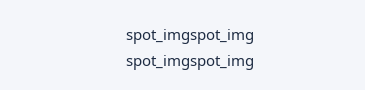spot_imgspot_img
spot_imgspot_img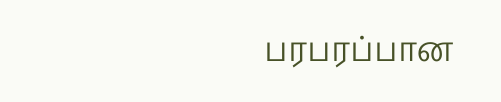பரபரப்பான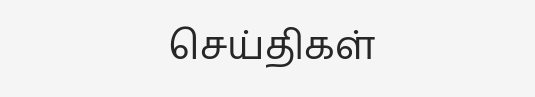செய்திகள்